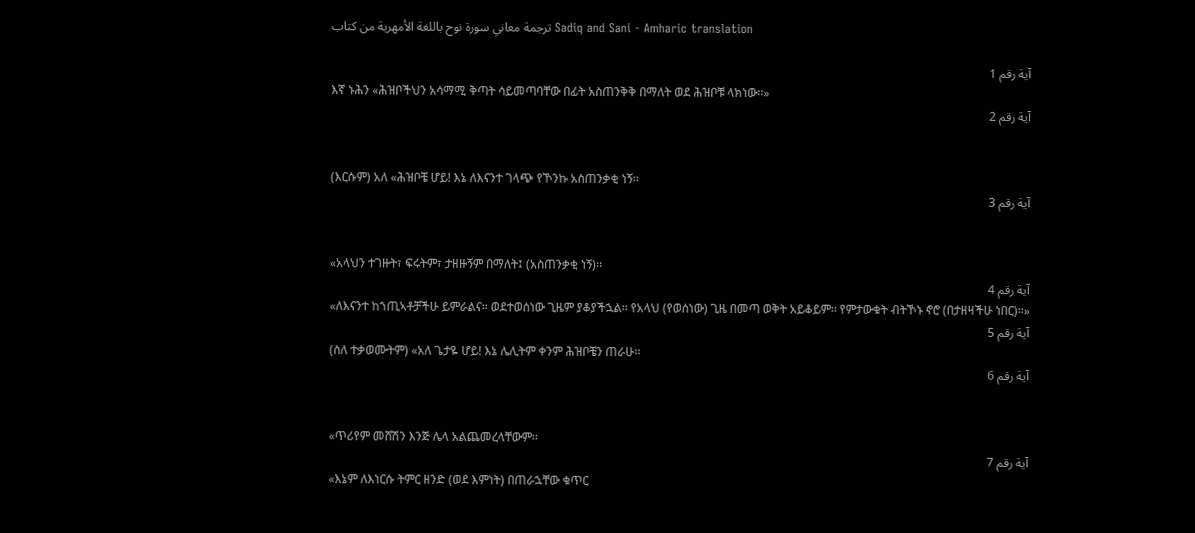ترجمة معاني سورة نوح باللغة الأمهرية من كتاب Sadiq and Sani - Amharic translation

آية رقم 1
እኛ ኑሕን «ሕዝቦችህን አሳማሚ ቅጣት ሳይመጣባቸው በፊት አስጠንቅቅ በማለት ወደ ሕዝቦቹ ላክነው፡፡»
آية رقم 2


(እርሱም) አለ «ሕዝቦቼ ሆይ! እኔ ለእናንተ ገላጭ የኾንኩ አስጠንቃቂ ነኝ፡፡
آية رقم 3


«አላህን ተገዙት፣ ፍሩትም፣ ታዘዙኝም በማለት፤ (አስጠንቃቂ ነኝ)፡፡
آية رقم 4
«ለእናንተ ከኀጢኣቶቻችሁ ይምራልና፡፡ ወደተወሰነው ጊዜም ያቆያችኋል፡፡ የአላህ (የወሰነው) ጊዜ በመጣ ወቅት አይቆይም፡፡ የምታውቁት ብትኾኑ ኖሮ (በታዘዛችሁ ነበር)፡፡»
آية رقم 5
(ስለ ተቃወሙትም) «አለ ጌታዬ ሆይ! እኔ ሌሊትም ቀንም ሕዝቦቼን ጠራሁ፡፡
آية رقم 6


«ጥሪየም መሸሽን እንጅ ሌላ አልጨመረላቸውም፡፡
آية رقم 7
«እኔም ለእነርሱ ትምር ዘንድ (ወደ እምነት) በጠራኋቸው ቁጥር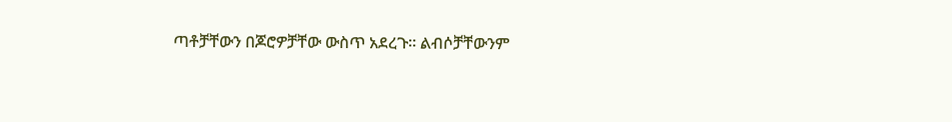ጣቶቻቸውን በጆሮዎቻቸው ውስጥ አደረጉ፡፡ ልብሶቻቸውንም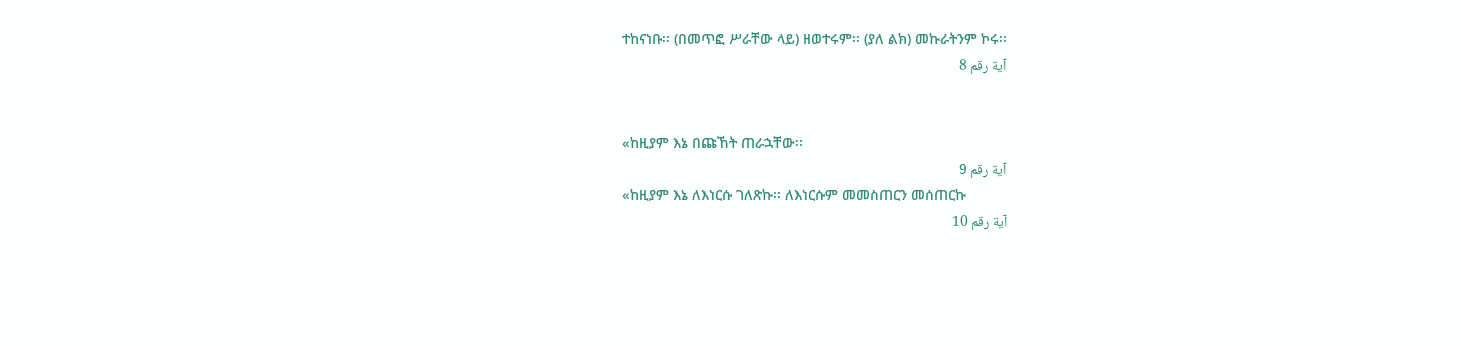ተከናነቡ፡፡ (በመጥፎ ሥራቸው ላይ) ዘወተሩም፡፡ (ያለ ልክ) መኩራትንም ኮሩ፡፡
آية رقم 8


«ከዚያም እኔ በጩኸት ጠራኋቸው፡፡
آية رقم 9
«ከዚያም እኔ ለእነርሱ ገለጽኩ፡፡ ለእነርሱም መመስጠርን መሰጠርኩ
آية رقم 10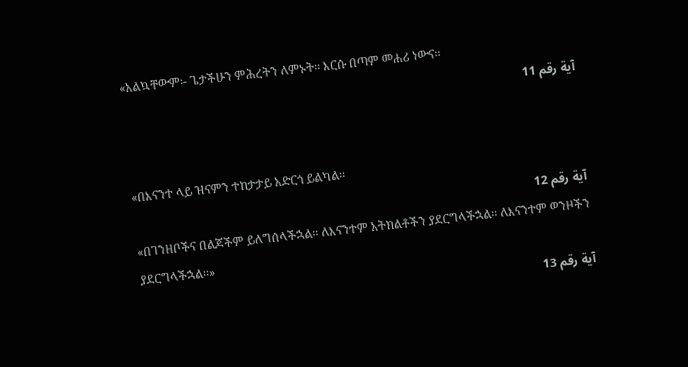«አልኳቸውም፡- ጌታችሁን ምሕረትን ለምኑት፡፡ እርሱ በጣም መሐሪ ነውና፡፡
آية رقم 11


«በእናንተ ላይ ዝናምን ተከታታይ አድርጎ ይልካል፡፡
آية رقم 12
«በገንዘቦችና በልጆችም ይለግሰላችኋል፡፡ ለእናንተም አትክልቶችን ያደርግላችኋል፡፡ ለእናንተም ወንዞችን ያደርግላችኋል፡፡»
آية رقم 13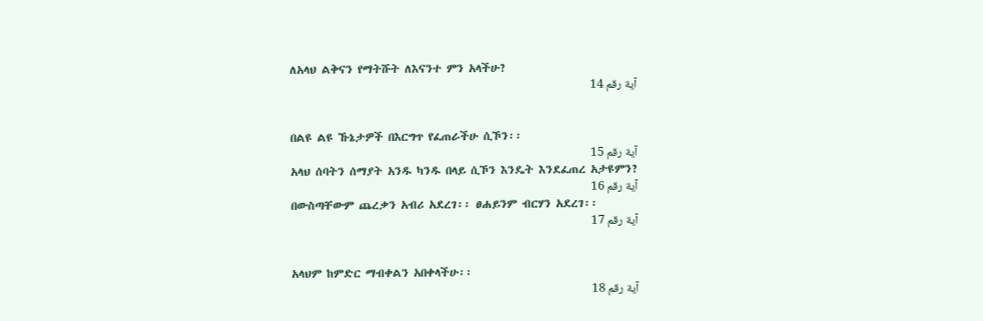ለአላህ ልቅናን የማትሹት ለእናንተ ምን አላችሁ?
آية رقم 14


በልዩ ልዩ ኹኔታዎች በእርግጥ የፈጠራችሁ ሲኾን፡፡
آية رقم 15
አላህ ሰባትን ሰማያት አንዱ ካንዱ በላይ ሲኾን እንዴት እንደፈጠረ አታዩምን?
آية رقم 16
በውስጣቸውም ጨረቃን አብሪ አደረገ፡፡ ፀሐይንም ብርሃን አደረገ፡፡
آية رقم 17


አላህም ከምድር ማብቀልን አበቀላችሁ፡፡
آية رقم 18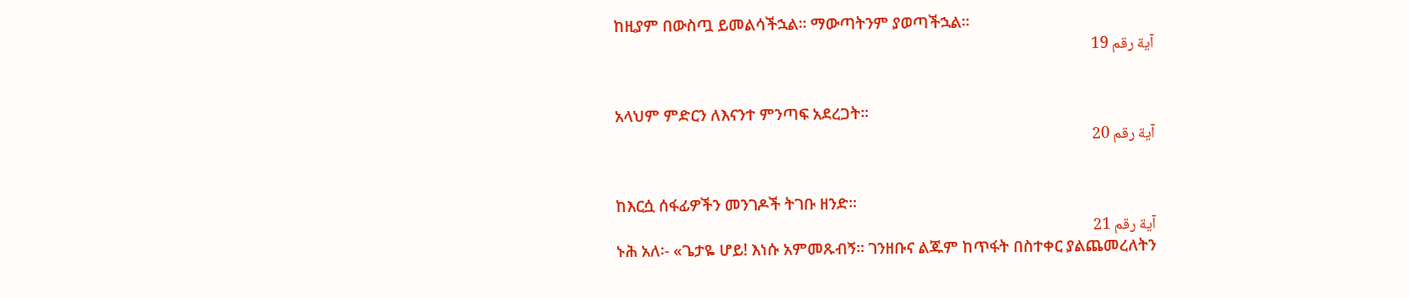ከዚያም በውስጧ ይመልሳችኋል፡፡ ማውጣትንም ያወጣችኋል፡፡
آية رقم 19


አላህም ምድርን ለእናንተ ምንጣፍ አደረጋት፡፡
آية رقم 20


ከእርሷ ሰፋፊዎችን መንገዶች ትገቡ ዘንድ፡፡
آية رقم 21
ኑሕ አለ፡- «ጌታዬ ሆይ! እነሱ አምመጹብኝ፡፡ ገንዘቡና ልጁም ከጥፋት በስተቀር ያልጨመረለትን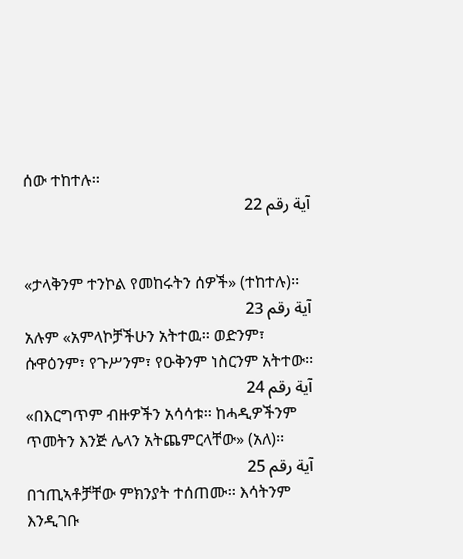ሰው ተከተሉ፡፡
آية رقم 22


«ታላቅንም ተንኮል የመከሩትን ሰዎች» (ተከተሉ)፡፡
آية رقم 23
አሉም «አምላኮቻችሁን አትተዉ፡፡ ወድንም፣ ሱዋዕንም፣ የጉሥንም፣ የዑቅንም ነስርንም አትተው፡፡
آية رقم 24
«በእርግጥም ብዙዎችን አሳሳቱ፡፡ ከሓዲዎችንም ጥመትን እንጅ ሌላን አትጨምርላቸው» (አለ)፡፡
آية رقم 25
በኀጢኣቶቻቸው ምክንያት ተሰጠሙ፡፡ እሳትንም እንዲገቡ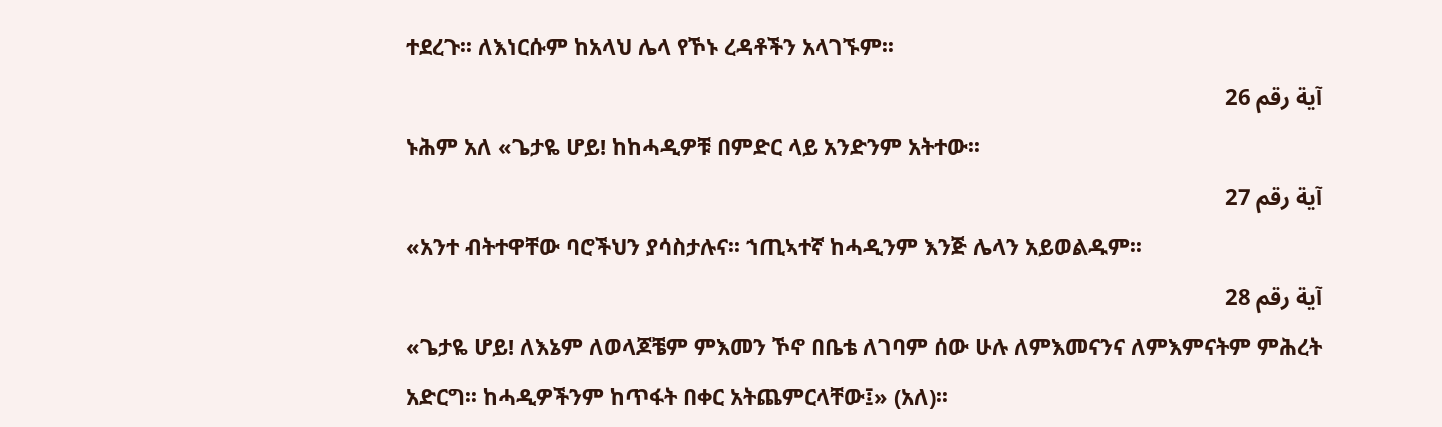ተደረጉ፡፡ ለእነርሱም ከአላህ ሌላ የኾኑ ረዳቶችን አላገኙም፡፡
آية رقم 26
ኑሕም አለ «ጌታዬ ሆይ! ከከሓዲዎቹ በምድር ላይ አንድንም አትተው፡፡
آية رقم 27
«አንተ ብትተዋቸው ባሮችህን ያሳስታሉና፡፡ ኀጢኣተኛ ከሓዲንም እንጅ ሌላን አይወልዱም፡፡
آية رقم 28
«ጌታዬ ሆይ! ለእኔም ለወላጆቼም ምእመን ኾኖ በቤቴ ለገባም ሰው ሁሉ ለምእመናንና ለምእምናትም ምሕረት አድርግ፡፡ ከሓዲዎችንም ከጥፋት በቀር አትጨምርላቸው፤» (አለ)፡፡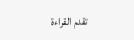تقدم القراءة